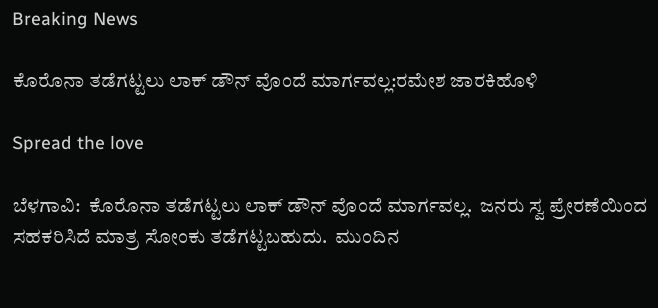Breaking News

ಕೊರೊನಾ ತಡೆಗಟ್ಟಲು ಲಾಕ್ ಡೌನ್ ವೊಂದೆ ಮಾರ್ಗವಲ್ಲ:ರಮೇಶ ಜಾರಕಿಹೊಳಿ

Spread the love

ಬೆಳಗಾವಿ:  ಕೊರೊನಾ ತಡೆಗಟ್ಟಲು ಲಾಕ್ ಡೌನ್ ವೊಂದೆ ಮಾರ್ಗವಲ್ಲ.  ಜನರು ಸ್ವ ಪ್ರೇರಣೆಯಿಂದ ಸಹಕರಿಸಿದೆ ಮಾತ್ರ ಸೋಂಕು ತಡೆಗಟ್ಟಬಹುದು.  ಮುಂದಿನ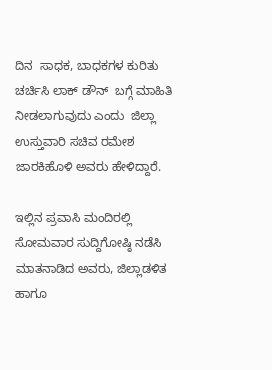ದಿನ  ಸಾಧಕ, ಬಾಧಕಗಳ ಕುರಿತು  ಚರ್ಚಿಸಿ ಲಾಕ್ ಡೌನ್  ಬಗ್ಗೆ ಮಾಹಿತಿ ನೀಡಲಾಗುವುದು ಎಂದು  ಜಿಲ್ಲಾ ಉಸ್ತುವಾರಿ ಸಚಿವ ರಮೇಶ ಜಾರಕಿಹೊಳಿ ಅವರು ಹೇಳಿದ್ದಾರೆ.

ಇಲ್ಲಿನ ಪ್ರವಾಸಿ ಮಂದಿರಲ್ಲಿ ಸೋಮವಾರ ಸುದ್ದಿಗೋಷ್ಠಿ ನಡೆಸಿ ಮಾತನಾಡಿದ ಅವರು, ಜಿಲ್ಲಾಡಳಿತ ಹಾಗೂ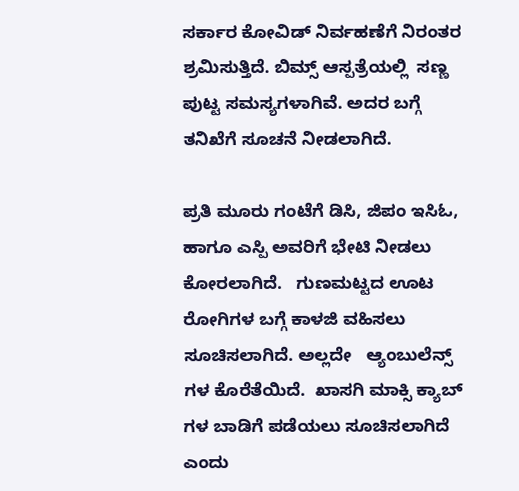ಸರ್ಕಾರ ಕೋವಿಡ್ ನಿರ್ವಹಣೆಗೆ ನಿರಂತರ ಶ್ರಮಿಸುತ್ತಿದೆ. ಬಿಮ್ಸ್ ಆಸ್ಪತ್ರೆಯಲ್ಲಿ  ಸಣ್ಣ ಪುಟ್ಟ ಸಮಸ್ಯಗಳಾಗಿವೆ. ಅದರ ಬಗ್ಗೆ ತನಿಖೆಗೆ ಸೂಚನೆ ನೀಡಲಾಗಿದೆ.

ಪ್ರತಿ ಮೂರು ಗಂಟೆಗೆ ಡಿಸಿ, ಜಿಪಂ ಇಸಿಓ, ಹಾಗೂ ಎಸ್ಪಿ ಅವರಿಗೆ ಭೇಟಿ ನೀಡಲು  ಕೋರಲಾಗಿದೆ.   ಗುಣಮಟ್ಟದ ಊಟ ರೋಗಿಗಳ ಬಗ್ಗೆ ಕಾಳಜಿ ವಹಿಸಲು ಸೂಚಿಸಲಾಗಿದೆ. ಅಲ್ಲದೇ   ಆ್ಯಂಬುಲೆನ್ಸ್ ಗಳ ಕೊರೆತೆಯಿದೆ.  ಖಾಸಗಿ ಮಾಕ್ಸಿ ಕ್ಯಾಬ್ ಗಳ ಬಾಡಿಗೆ ಪಡೆಯಲು ಸೂಚಿಸಲಾಗಿದೆ ಎಂದು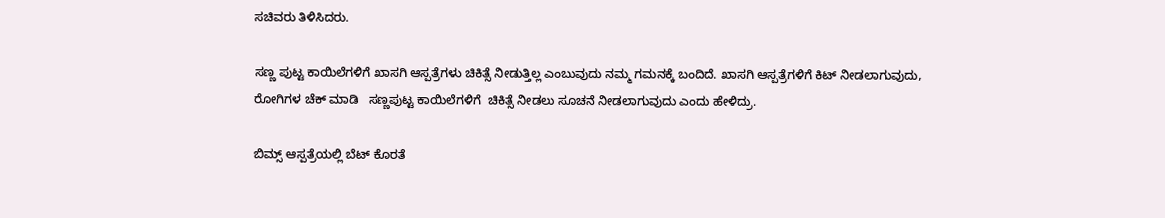ಸಚಿವರು ತಿಳಿಸಿದರು.

ಸಣ್ಣ ಪುಟ್ಟ ಕಾಯಿಲೆಗಳಿಗೆ ಖಾಸಗಿ ಆಸ್ಪತ್ರೆಗಳು ಚಿಕಿತ್ಸೆ ನೀಡುತ್ತಿಲ್ಲ ಎಂಬುವುದು ನಮ್ಮ ಗಮನಕ್ಕೆ ಬಂದಿದೆ. ಖಾಸಗಿ ಆಸ್ಪತ್ರೆಗಳಿಗೆ ಕಿಟ್ ನೀಡಲಾಗುವುದು, ರೋಗಿಗಳ ಚೆಕ್ ಮಾಡಿ   ಸಣ್ಣಪುಟ್ಟ ಕಾಯಿಲೆಗಳಿಗೆ  ಚಿಕಿತ್ಸೆ ನೀಡಲು ಸೂಚನೆ ನೀಡಲಾಗುವುದು ಎಂದು ಹೇಳಿದ್ರು.

ಬಿಮ್ಸ್ ಆಸ್ಪತ್ರೆಯಲ್ಲಿ ಬೆಟ್ ಕೊರತೆ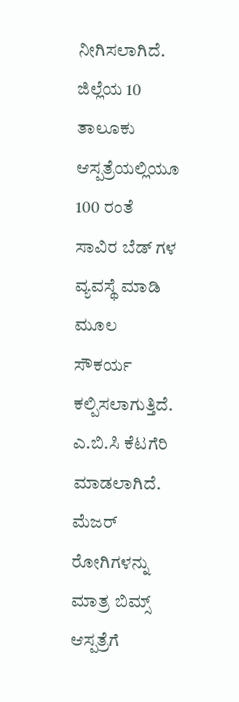ನೀಗಿಸಲಾಗಿದೆ.  ಜಿಲ್ಲೆಯ 10  ತಾಲೂಕು ಆಸ್ಪತ್ರೆಯಲ್ಲಿಯೂ 100 ರಂತೆ ಸಾವಿರ ಬೆಡ್ ಗಳ ವ್ಯವಸ್ಥೆ ಮಾಡಿ ಮೂಲ ಸೌಕರ್ಯ ಕಲ್ಪಿಸಲಾಗುತ್ತಿದೆ.  ಎ.ಬಿ.ಸಿ ಕೆಟಗೆರಿ ಮಾಡಲಾಗಿದೆ. ಮೆಜರ್  ರೋಗಿಗಳನ್ನು ಮಾತ್ರ ಬಿಮ್ಸ್ ಆಸ್ಪತ್ರೆಗೆ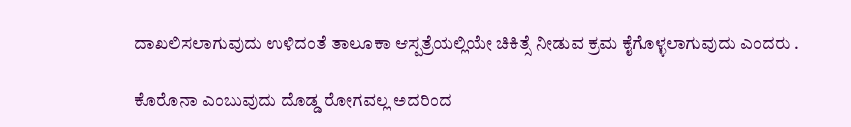ದಾಖಲಿಸಲಾಗುವುದು ಉಳಿದಂತೆ ತಾಲೂಕಾ ಆಸ್ಪತ್ರೆಯಲ್ಲಿಯೇ ಚಿಕಿತ್ಸೆ ನೀಡುವ ಕ್ರಮ ಕೈಗೊಳ್ಳಲಾಗುವುದು ಎಂದರು .

ಕೊರೊನಾ ಎಂಬುವುದು ದೊಡ್ಡ ರೋಗವಲ್ಲ ಅದರಿಂದ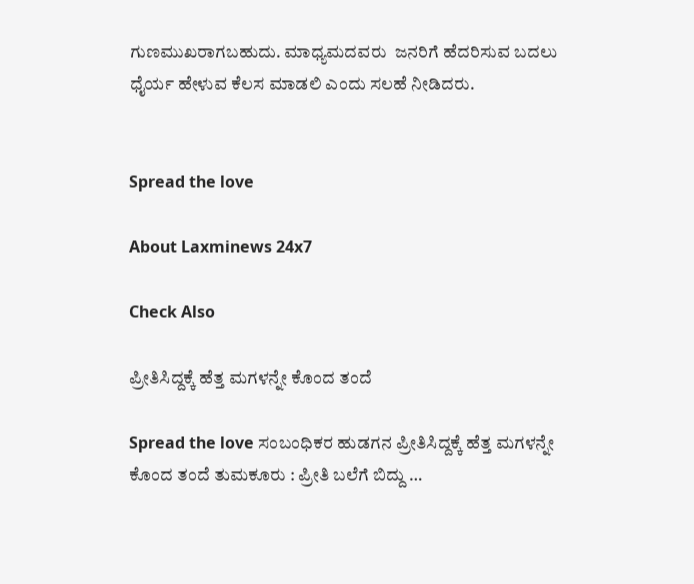ಗುಣಮುಖರಾಗಬಹುದು. ಮಾಧ್ಯಮದವರು  ಜನರಿಗೆ ಹೆದರಿಸುವ ಬದಲು ಧೈರ್ಯ ಹೇಳುವ ಕೆಲಸ ಮಾಡಲಿ ಎಂದು ಸಲಹೆ ನೀಡಿದರು.


Spread the love

About Laxminews 24x7

Check Also

ಪ್ರೀತಿಸಿದ್ದಕ್ಕೆ ಹೆತ್ತ ಮಗಳನ್ನೇ ಕೊಂದ ತಂದೆ

Spread the love ಸಂಬಂಧಿಕರ‌ ಹುಡಗನ ಪ್ರೀತಿಸಿದ್ದಕ್ಕೆ ಹೆತ್ತ ಮಗಳನ್ನೇ ಕೊಂದ ತಂದೆ ತುಮಕೂರು : ಪ್ರೀತಿ ಬಲೆಗೆ ಬಿದ್ದು …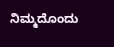ನಿಮ್ಮದೊಂದು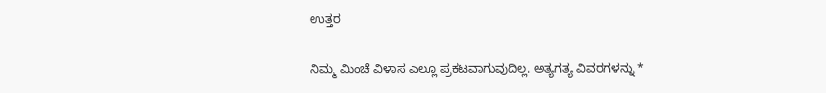ಉತ್ತರ

ನಿಮ್ಮ ಮಿಂಚೆ ವಿಳಾಸ ಎಲ್ಲೂ ಪ್ರಕಟವಾಗುವುದಿಲ್ಲ. ಅತ್ಯಗತ್ಯ ವಿವರಗಳನ್ನು *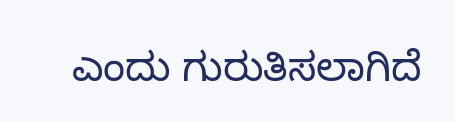ಎಂದು ಗುರುತಿಸಲಾಗಿದೆ